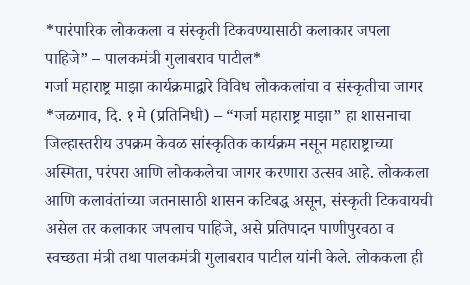*पारंपारिक लोककला व संस्कृती टिकवण्यासाठी कलाकार जपला पाहिजे” – पालकमंत्री गुलाबराव पाटील*
गर्जा महाराष्ट्र माझा कार्यक्रमाद्वारे विविध लोककलांचा व संस्कृतीचा जागर
*जळगाव, दि. १ मे (प्रतिनिधी) – “गर्जा महाराष्ट्र माझा” हा शासनाचा जिल्हास्तरीय उपक्रम केवळ सांस्कृतिक कार्यक्रम नसून महाराष्ट्राच्या अस्मिता, परंपरा आणि लोककलेचा जागर करणारा उत्सव आहे. लोककला आणि कलावंतांच्या जतनासाठी शासन कटिबद्ध असून, संस्कृती टिकवायची असेल तर कलाकार जपलाच पाहिजे, असे प्रतिपादन पाणीपुरवठा व स्वच्छता मंत्री तथा पालकमंत्री गुलाबराव पाटील यांनी केले. लोककला ही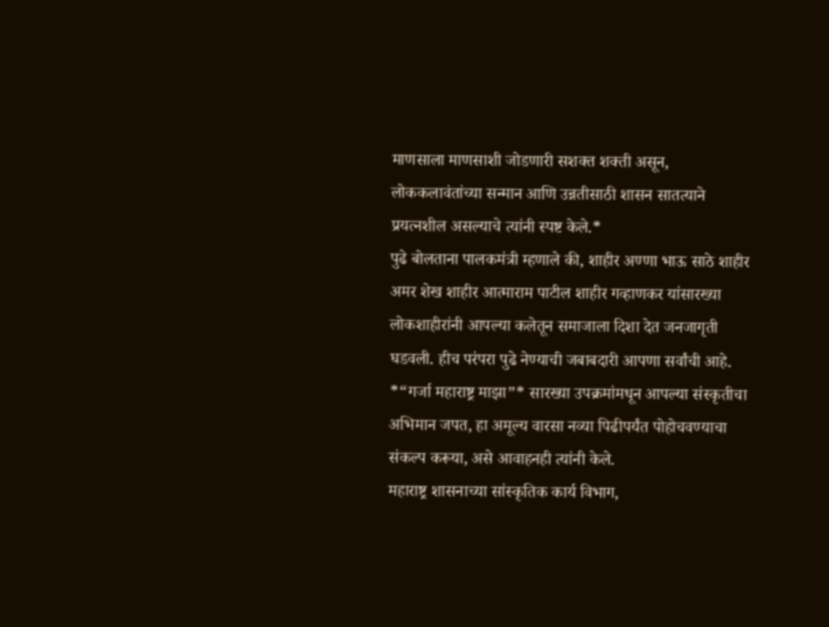माणसाला माणसाशी जोडणारी सशक्त शक्ती असून, लोककलावंतांच्या सन्मान आणि उन्नतीसाठी शासन सातत्याने प्रयत्नशील असल्याचे त्यांनी स्पष्ट केले.*
पुढे बोलताना पालकमंत्री म्हणाले की, शाहीर अण्णा भाऊ साठे शाहीर अमर शेख शाहीर आत्माराम पाटील शाहीर गव्हाणकर यांसारख्या लोकशाहीरांनी आपल्या कलेतून समाजाला दिशा देत जनजागृती घडवली. हीच परंपरा पुढे नेण्याची जबाबदारी आपणा सर्वांची आहे. *“गर्जा महाराष्ट्र माझा”* सारख्या उपक्रमांमधून आपल्या संस्कृतीचा अभिमान जपत, हा अमूल्य वारसा नव्या पिढीपर्यंत पोहोचवण्याचा संकल्प करूया, असे आवाहनही त्यांनी केले.
महाराष्ट्र शासनाच्या सांस्कृतिक कार्य विभाग,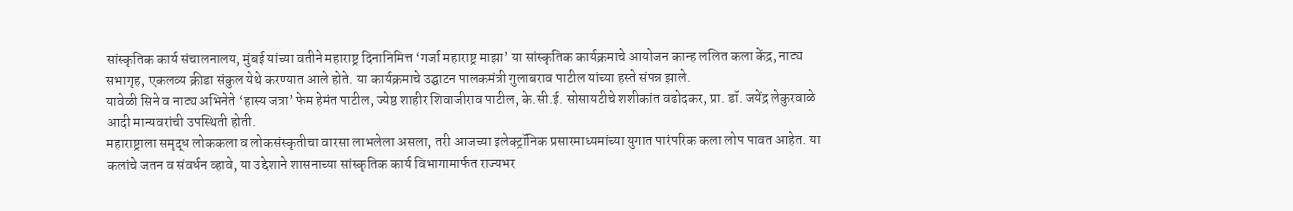सांस्कृतिक कार्य संचालनालय, मुंबई यांच्या वतीने महाराष्ट्र दिनानिमित्त ‘गर्जा महाराष्ट्र माझा’ या सांस्कृतिक कार्यक्रमाचे आयोजन कान्ह ललित कला केंद्र, नाट्य सभागृह, एकलव्य क्रीडा संकुल येथे करण्यात आले होते. या कार्यक्रमाचे उद्घाटन पालकमंत्री गुलाबराव पाटील यांच्या हस्ते संपन्न झाले.
यावेळी सिने व नाट्य अभिनेते ‘हास्य जत्रा’ फेम हेमंत पाटील, ज्येष्ठ शाहीर शिवाजीराव पाटील, के.सी.ई. सोसायटीचे शशीकांत वढोदकर, प्रा. डॉ. जयेंद्र लेकुरवाळे आदी मान्यवरांची उपस्थिती होती.
महाराष्ट्राला समृद्ध लोककला व लोकसंस्कृतीचा वारसा लाभलेला असला, तरी आजच्या इलेक्ट्रॉनिक प्रसारमाध्यमांच्या युगात पारंपरिक कला लोप पावत आहेत. या कलांचे जतन व संवर्धन व्हावे, या उद्देशाने शासनाच्या सांस्कृतिक कार्य विभागामार्फत राज्यभर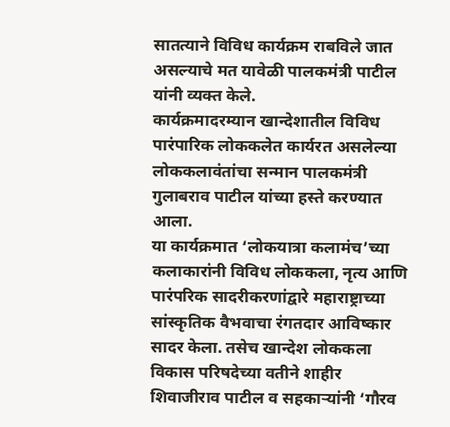सातत्याने विविध कार्यक्रम राबविले जात असल्याचे मत यावेळी पालकमंत्री पाटील यांनी व्यक्त केले.
कार्यक्रमादरम्यान खान्देशातील विविध पारंपारिक लोककलेत कार्यरत असलेल्या लोककलावंतांचा सन्मान पालकमंत्री गुलाबराव पाटील यांच्या हस्ते करण्यात आला.
या कार्यक्रमात ‘लोकयात्रा कलामंच’च्या कलाकारांनी विविध लोककला, नृत्य आणि पारंपरिक सादरीकरणांद्वारे महाराष्ट्राच्या सांस्कृतिक वैभवाचा रंगतदार आविष्कार सादर केला. तसेच खान्देश लोककला विकास परिषदेच्या वतीने शाहीर शिवाजीराव पाटील व सहकाऱ्यांनी ‘गौरव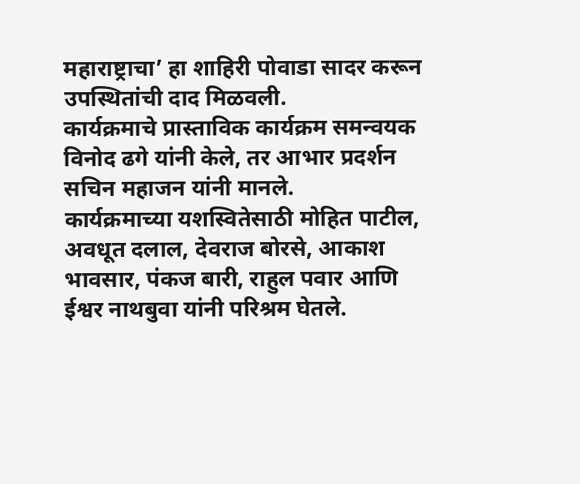महाराष्ट्राचा’ हा शाहिरी पोवाडा सादर करून उपस्थितांची दाद मिळवली.
कार्यक्रमाचे प्रास्ताविक कार्यक्रम समन्वयक विनोद ढगे यांनी केले, तर आभार प्रदर्शन सचिन महाजन यांनी मानले.
कार्यक्रमाच्या यशस्वितेसाठी मोहित पाटील, अवधूत दलाल, देवराज बोरसे, आकाश भावसार, पंकज बारी, राहुल पवार आणि ईश्वर नाथबुवा यांनी परिश्रम घेतले.